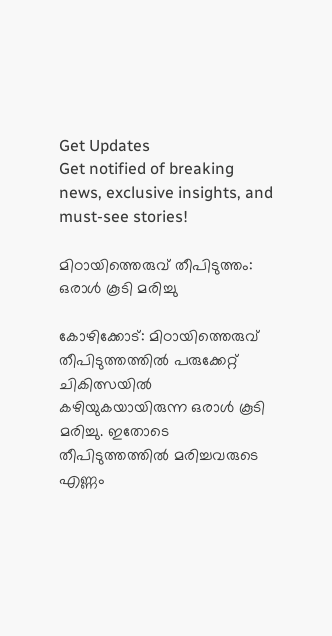Get Updates
Get notified of breaking news, exclusive insights, and must-see stories!

മിഠായിത്തെരുവ് തീപിടുത്തം: ഒരാള്‍ കൂടി മരിച്ചു

കോഴിക്കോട്: മിഠായിത്തെരുവ് തീപിടുത്തത്തില്‍ പരുക്കേറ്റ് ചികിത്സയില്‍ കഴിയുകയായിരുന്ന ഒരാള്‍ കൂടി മരിച്ചു. ഇതോടെ തീപിടുത്തത്തില്‍ മരിച്ചവരുടെ എണ്ണം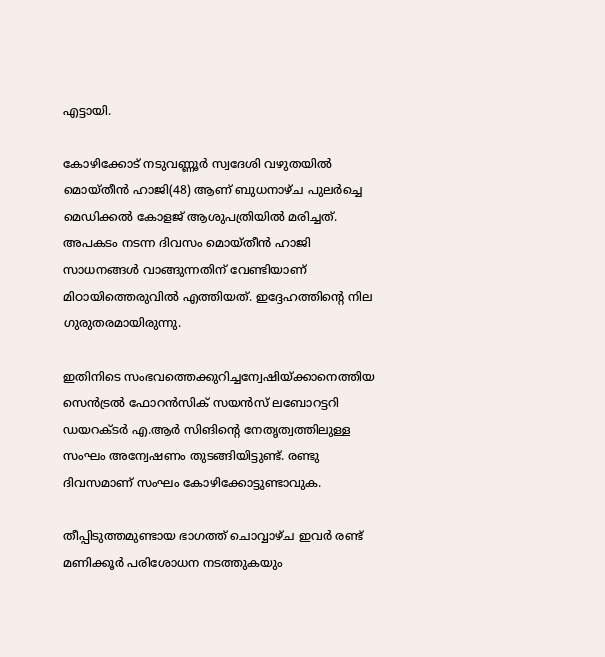എട്ടായി.

കോഴിക്കോട് നടുവണ്ണൂര്‍ സ്വദേശി വഴുതയില്‍ മൊയ്തീന്‍ ഹാജി(48) ആണ് ബുധനാഴ്ച പുലര്‍ച്ചെ മെഡിക്കല്‍ കോളജ് ആശുപത്രിയില്‍ മരിച്ചത്. അപകടം നടന്ന ദിവസം മൊയ്തീന്‍ ഹാജി സാധനങ്ങള്‍ വാങ്ങുന്നതിന് വേണ്ടിയാണ് മിഠായിത്തെരുവില്‍ എത്തിയത്. ഇദ്ദേഹത്തിന്റെ നില ഗുരുതരമായിരുന്നു.

ഇതിനിടെ സംഭവത്തെക്കുറിച്ചന്വേഷിയ്ക്കാനെത്തിയ സെന്‍ട്രല്‍ ഫോറന്‍സിക് സയന്‍സ് ലബോറട്ടറി ഡയറക്ടര്‍ എ.ആര്‍ സിങിന്റെ നേതൃത്വത്തിലുള്ള സംഘം അന്വേഷണം തുടങ്ങിയിട്ടുണ്ട്. രണ്ടു ദിവസമാണ് സംഘം കോഴിക്കോട്ടുണ്ടാവുക.

തീപ്പിടുത്തമുണ്ടായ ഭാഗത്ത് ചൊവ്വാഴ്ച ഇവര്‍ രണ്ട് മണിക്കൂര്‍ പരിശോധന നടത്തുകയും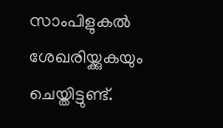സാംപിളുകല്‍ ശേഖരിയ്ക്കുകയും ചെയ്തിട്ടുണ്ട്.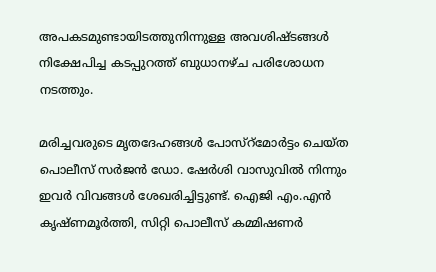അപകടമുണ്ടായിടത്തുനിന്നുള്ള അവശിഷ്ടങ്ങള്‍ നിക്ഷേപിച്ച കടപ്പുറത്ത് ബുധാനഴ്ച പരിശോധന നടത്തും.

മരിച്ചവരുടെ മൃതദേഹങ്ങള്‍ പോസ്റ്മോര്‍ട്ടം ചെയ്ത പൊലീസ് സര്‍ജന്‍ ഡോ. ഷേര്‍ശി വാസുവില്‍ നിന്നും ഇവര്‍ വിവങ്ങള്‍ ശേഖരിച്ചിട്ടുണ്ട്. ഐജി എം.എന്‍ കൃഷ്ണമൂര്‍ത്തി, സിറ്റി പൊലീസ് കമ്മിഷണര്‍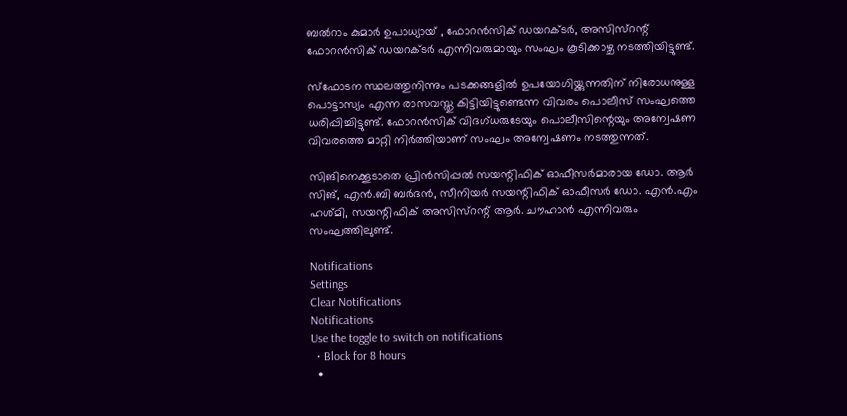ബല്‍റാം കുമാര്‍ ഉപാധ്യായ് , ഫോറന്‍സിക് ഡയറക്ടര്‍, അസിസ്റന്റ് ഫോറന്‍സിക് ഡയറക്ടര്‍ എന്നിവരുമായും സംഘം കൂടിക്കാഴ്ച നടത്തിയിട്ടുണ്ട്.

സ്ഫോടന സ്ഥലത്തുനിന്നും പടക്കങ്ങളില്‍ ഉപയോഗിയ്ക്കുന്നതിന് നിരോധനുള്ള പൊട്ടാസ്യം എന്ന രാസവസ്തു കിട്ടിയിട്ടുണ്ടെന്ന വിവരം പൊലീസ് സംഘത്തെ ധരിപ്പിച്ചിട്ടുണ്ട്. ഫോറന്‍സിക് വിദഗ്ധരുടേയും പൊലീസിന്റെയും അന്വേഷണ വിവരത്തെ മാറ്റി നിര്‍ത്തിയാണ് സംഘം അന്വേഷണം നടത്തുന്നത്.

സിങിനെക്കൂടാതെ പ്രിന്‍സിപ്പല്‍ സയന്റിഫിക് ഓഫീസര്‍മാരായ ഡോ. ആര്‍ സിങ്, എന്‍.ബി ബര്‍ദന്‍, സീനിയര്‍ സയന്റിഫിക് ഓഫീസര്‍ ഡോ. എന്‍.എം ഹശ്മി, സയന്റിഫിക് അസിസ്റന്റ് ആര്‍. ചൗഹാന്‍ എന്നിവരും സംഘത്തിലുണ്ട്.

Notifications
Settings
Clear Notifications
Notifications
Use the toggle to switch on notifications
  • Block for 8 hours
  •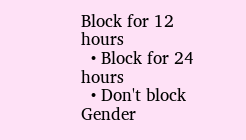Block for 12 hours
  • Block for 24 hours
  • Don't block
Gender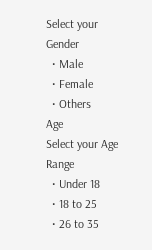Select your Gender
  • Male
  • Female
  • Others
Age
Select your Age Range
  • Under 18
  • 18 to 25
  • 26 to 35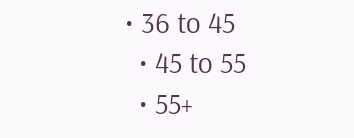• 36 to 45
  • 45 to 55
  • 55+